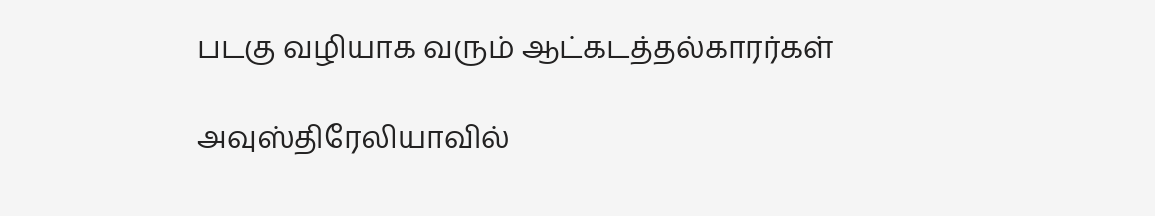படகு வழியாக வரும் ஆட்கடத்தல்காரர்கள்

அவுஸ்திரேலியாவில்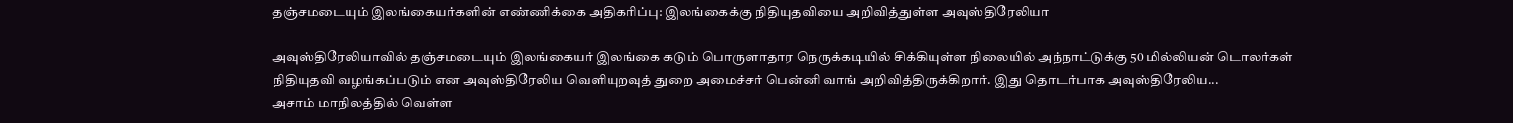தஞ்சமடையும் இலங்கையர்களின் எண்ணிக்கை அதிகரிப்பு: இலங்கைக்கு நிதியுதவியை அறிவித்துள்ள அவுஸ்திரேலியா

அவுஸ்திரேலியாவில் தஞ்சமடையும் இலங்கையர் இலங்கை கடும் பொருளாதார நெருக்கடியில் சிக்கியுள்ள நிலையில் அந்நாட்டுக்கு 50 மில்லியன் டொலர்கள் நிதியுதவி வழங்கப்படும் என அவுஸ்திரேலிய வெளியுறவுத் துறை அமைச்சர் பென்னி வாங் அறிவித்திருக்கிறார். இது தொடர்பாக அவுஸ்திரேலிய...
அசாம் மாநிலத்தில் வெள்ள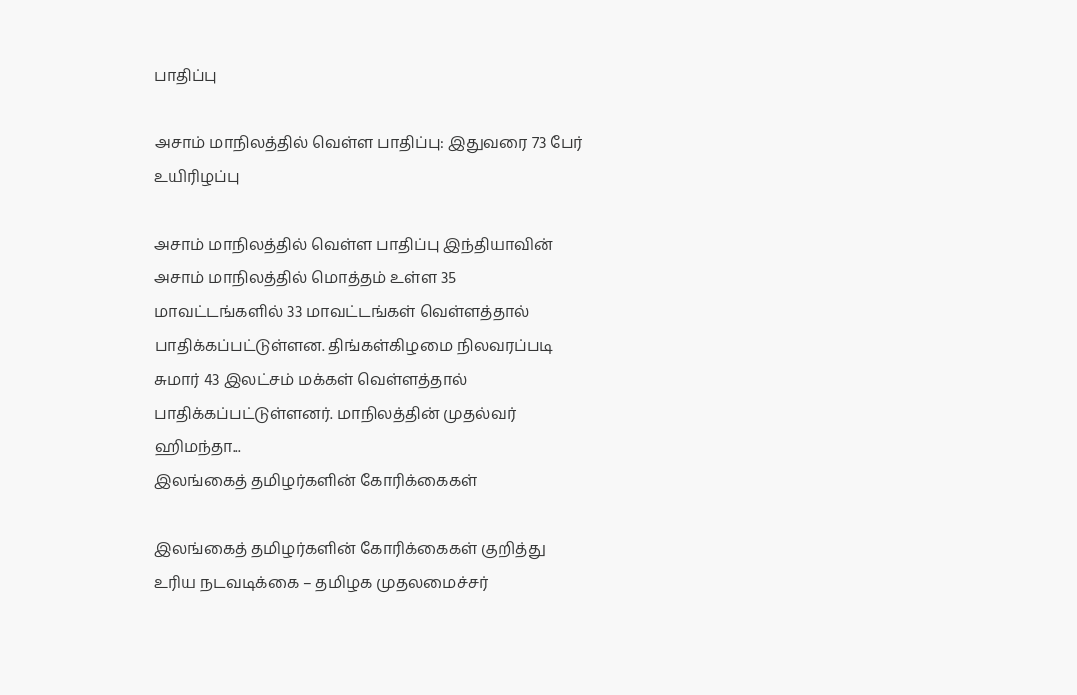பாதிப்பு

அசாம் மாநிலத்தில் வெள்ள பாதிப்பு: இதுவரை 73 பேர் உயிரிழப்பு

அசாம் மாநிலத்தில் வெள்ள பாதிப்பு இந்தியாவின் அசாம் மாநிலத்தில் மொத்தம் உள்ள 35 மாவட்டங்களில் 33 மாவட்டங்கள் வெள்ளத்தால் பாதிக்கப்பட்டுள்ளன. திங்கள்கிழமை நிலவரப்படி சுமார் 43 இலட்சம் மக்கள் வெள்ளத்தால் பாதிக்கப்பட்டுள்ளனர். மாநிலத்தின் முதல்வர் ஹிமந்தா...
இலங்கைத் தமிழர்களின் கோரிக்கைகள்

இலங்கைத் தமிழர்களின் கோரிக்கைகள் குறித்து உரிய நடவடிக்கை – தமிழக முதலமைச்சர்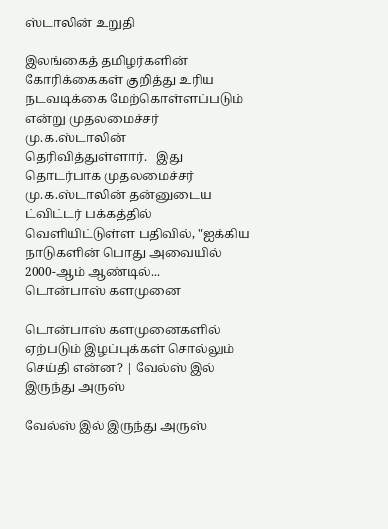ஸ்டாலின் உறுதி

இலங்கைத் தமிழர்களின் கோரிக்கைகள் குறித்து உரிய நடவடிக்கை மேற்கொள்ளப்படும் என்று முதலமைச்சர் மு.க.ஸ்டாலின் தெரிவித்துள்ளார்.   இது தொடர்பாக முதலமைச்சர் மு.க.ஸ்டாலின் தன்னுடைய ட்விட்டர் பக்கத்தில் வெளியிட்டுள்ள பதிவில், "ஐக்கிய நாடுகளின் பொது அவையில் 2000-ஆம் ஆண்டில்...
டொன்பாஸ் களமுனை

டொன்பாஸ் களமுனைகளில் ஏற்படும் இழப்புக்கள் சொல்லும் செய்தி என்ன? | வேல்ஸ் இல் இருந்து அருஸ்

வேல்ஸ் இல் இருந்து அருஸ்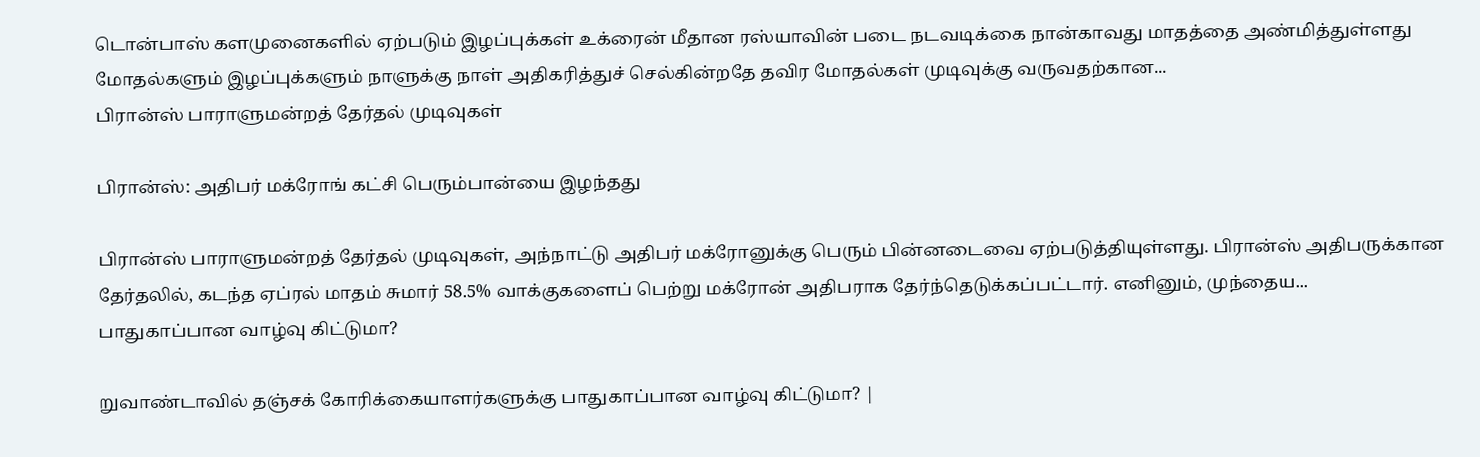டொன்பாஸ் களமுனைகளில் ஏற்படும் இழப்புக்கள் உக்ரைன் மீதான ரஸ்யாவின் படை நடவடிக்கை நான்காவது மாதத்தை அண்மித்துள்ளது மோதல்களும் இழப்புக்களும் நாளுக்கு நாள் அதிகரித்துச் செல்கின்றதே தவிர மோதல்கள் முடிவுக்கு வருவதற்கான...
பிரான்ஸ் பாராளுமன்றத் தேர்தல் முடிவுகள்

பிரான்ஸ்: அதிபர் மக்ரோங் கட்சி பெரும்பான்யை இழந்தது

பிரான்ஸ் பாராளுமன்றத் தேர்தல் முடிவுகள், அந்நாட்டு அதிபர் மக்ரோனுக்கு பெரும் பின்னடைவை ஏற்படுத்தியுள்ளது. பிரான்ஸ் அதிபருக்கான தேர்தலில், கடந்த ஏப்ரல் மாதம் சுமார் 58.5% வாக்குகளைப் பெற்று மக்ரோன் அதிபராக தேர்ந்தெடுக்கப்பட்டார். எனினும், முந்தைய...
பாதுகாப்பான வாழ்வு கிட்டுமா?

றுவாண்டாவில் தஞ்சக் கோரிக்கையாளர்களுக்கு பாதுகாப்பான வாழ்வு கிட்டுமா? |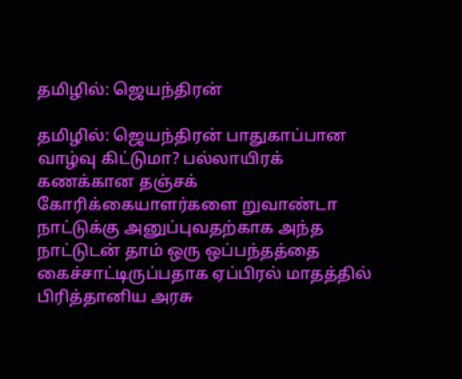தமிழில்: ஜெயந்திரன்

தமிழில்: ஜெயந்திரன் பாதுகாப்பான வாழ்வு கிட்டுமா? பல்லாயிரக் கணக்கான தஞ்சக் கோரிக்கையாளர்களை றுவாண்டா நாட்டுக்கு அனுப்புவதற்காக அந்த நாட்டுடன் தாம் ஒரு ஒப்பந்தத்தை கைச்சாட்டிருப்பதாக ஏப்பிரல் மாதத்தில் பிரித்தானிய அரசு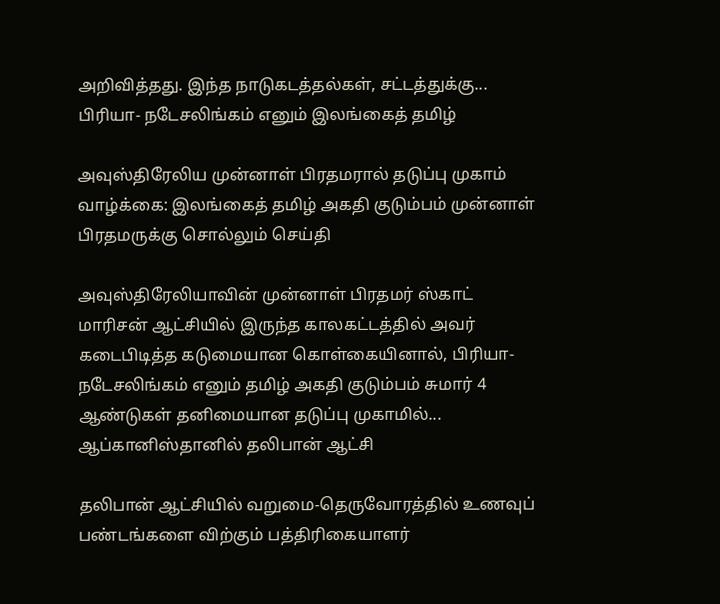அறிவித்தது. இந்த நாடுகடத்தல்கள், சட்டத்துக்கு...
பிரியா- நடேசலிங்கம் எனும் இலங்கைத் தமிழ்

அவுஸ்திரேலிய முன்னாள் பிரதமரால் தடுப்பு முகாம் வாழ்க்கை: இலங்கைத் தமிழ் அகதி குடும்பம் முன்னாள் பிரதமருக்கு சொல்லும் செய்தி

அவுஸ்திரேலியாவின் முன்னாள் பிரதமர் ஸ்காட் மாரிசன் ஆட்சியில் இருந்த காலகட்டத்தில் அவர் கடைபிடித்த கடுமையான கொள்கையினால், பிரியா- நடேசலிங்கம் எனும் தமிழ் அகதி குடும்பம் சுமார் 4 ஆண்டுகள் தனிமையான தடுப்பு முகாமில்...
ஆப்கானிஸ்தானில் தலிபான் ஆட்சி

தலிபான் ஆட்சியில் வறுமை-தெருவோரத்தில் உணவுப் பண்டங்களை விற்கும் பத்திரிகையாளர்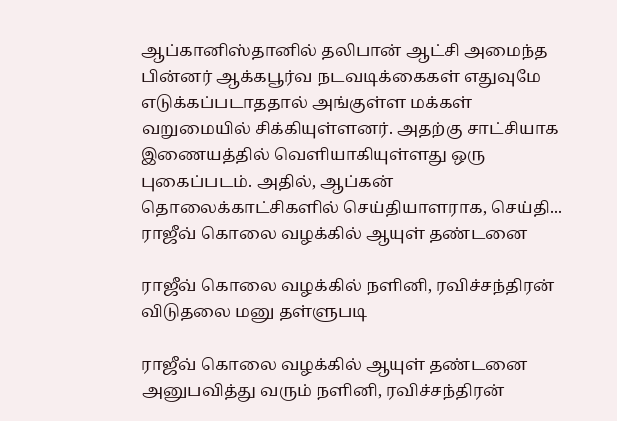ஆப்கானிஸ்தானில் தலிபான் ஆட்சி அமைந்த பின்னர் ஆக்கபூர்வ நடவடிக்கைகள் எதுவுமே எடுக்கப்படாததால் அங்குள்ள மக்கள் வறுமையில் சிக்கியுள்ளனர். அதற்கு சாட்சியாக இணையத்தில் வெளியாகியுள்ளது ஒரு புகைப்படம். அதில், ஆப்கன் தொலைக்காட்சிகளில் செய்தியாளராக, செய்தி...
ராஜீவ் கொலை வழக்கில் ஆயுள் தண்டனை

ராஜீவ் கொலை வழக்கில் நளினி, ரவிச்சந்திரன் விடுதலை மனு தள்ளுபடி

ராஜீவ் கொலை வழக்கில் ஆயுள் தண்டனை அனுபவித்து வரும் நளினி, ரவிச்சந்திரன்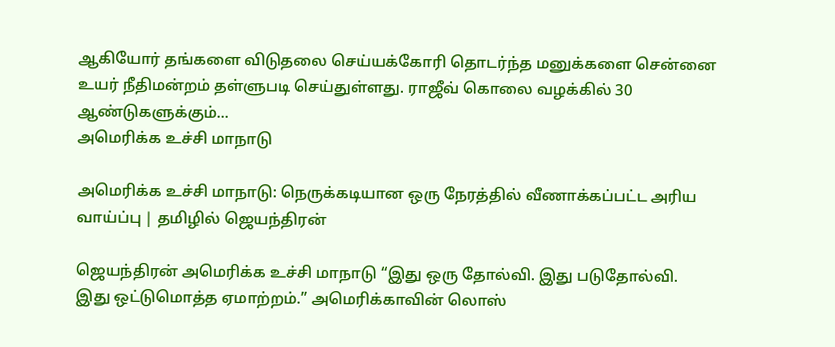ஆகியோர் தங்களை விடுதலை செய்யக்கோரி தொடர்ந்த மனுக்களை சென்னை உயர் நீதிமன்றம் தள்ளுபடி செய்துள்ளது. ராஜீவ் கொலை வழக்கில் 30 ஆண்டுகளுக்கும்...
அமெரிக்க உச்சி மாநாடு

அமெரிக்க உச்சி மாநாடு: நெருக்கடியான ஒரு நேரத்தில் வீணாக்கப்பட்ட அரிய வாய்ப்பு | தமிழில் ஜெயந்திரன்

ஜெயந்திரன் அமெரிக்க உச்சி மாநாடு “இது ஒரு தோல்வி. இது படுதோல்வி. இது ஒட்டுமொத்த ஏமாற்றம்.” அமெரிக்காவின் லொஸ்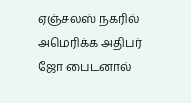ஏஞ்சலஸ் நகரில் அமெரிக்க அதிபர் ஜோ பைடனால்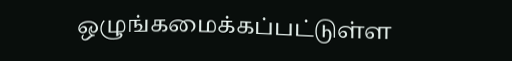ஒழுங்கமைக்கப்பட்டுள்ள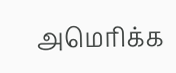அமெரிக்க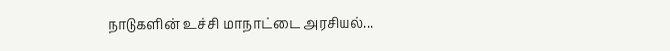நாடுகளின் உச்சி மாநாட்டை அரசியல்...